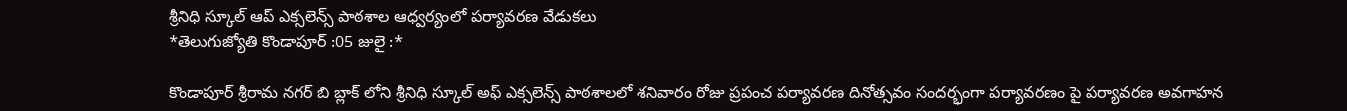శ్రీనిధి స్కూల్ ఆప్ ఎక్సలెన్స్ పాఠశాల ఆధ్వర్యంలో పర్యావరణ వేడుకలు
*తెలుగుజ్యోతి కొండాపూర్ :05 జులై :*

కొండాపూర్ శ్రీరామ నగర్ బి బ్లాక్ లోని శ్రీనిధి స్కూల్ అఫ్ ఎక్సలెన్స్ పాఠశాలలో శనివారం రోజు ప్రపంచ పర్యావరణ దినోత్సవం సందర్భంగా పర్యావరణం పై పర్యావరణ అవగాహన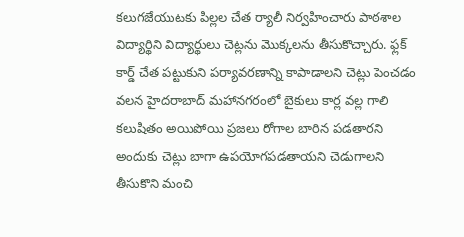కలుగజేయుటకు పిల్లల చేత ర్యాలీ నిర్వహించారు పాఠశాల విద్యార్థిని విద్యార్థులు చెట్లను మొక్కలను తీసుకొచ్చారు. ఫ్లక్ కార్డ్ చేత పట్టుకుని పర్యావరణాన్ని కాపాడాలని చెట్లు పెంచడం వలన హైదరాబాద్ మహానగరంలో బైకులు కార్ల వల్ల గాలి కలుషితం అయిపోయి ప్రజలు రోగాల బారిన పడతారని అందుకు చెట్లు బాగా ఉపయోగపడతాయని చెడుగాలని తీసుకొని మంచి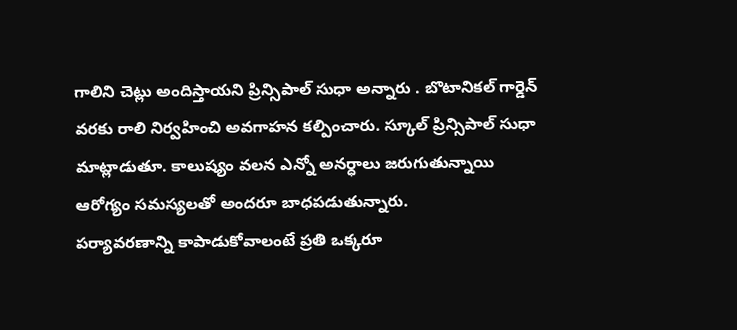గాలిని చెట్లు అందిస్తాయని ప్రిన్సిపాల్ సుధా అన్నారు . బొటానికల్ గార్డెన్ వరకు రాలి నిర్వహించి అవగాహన కల్పించారు. స్కూల్ ప్రిన్సిపాల్ సుధా మాట్లాడుతూ. కాలుష్యం వలన ఎన్నో అనర్ధాలు జరుగుతున్నాయి ఆరోగ్యం సమస్యలతో అందరూ బాధపడుతున్నారు.
పర్యావరణాన్ని కాపాడుకోవాలంటే ప్రతి ఒక్కరూ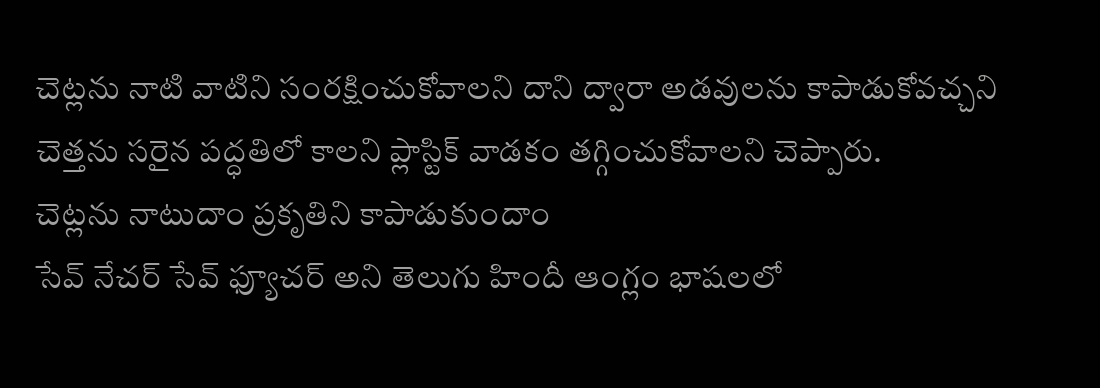చెట్లను నాటి వాటిని సంరక్షించుకోవాలని దాని ద్వారా అడవులను కాపాడుకోవచ్చని చెత్తను సరైన పద్ధతిలో కాలని ప్లాస్టిక్ వాడకం తగ్గించుకోవాలని చెప్పారు.
చెట్లను నాటుదాం ప్రకృతిని కాపాడుకుందాం
సేవ్ నేచర్ సేవ్ ఫ్యూచర్ అని తెలుగు హిందీ ఆంగ్లం భాషలలో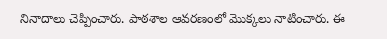నినాదాలు చెప్పించారు. పాఠశాల ఆవరణంలో మొక్కలు నాటించారు. ఈ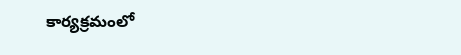కార్యక్రమంలో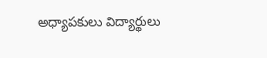అధ్యాపకులు విద్యార్థులు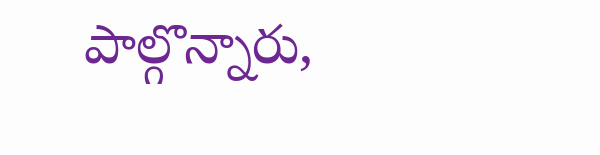పాల్గొన్నారు,